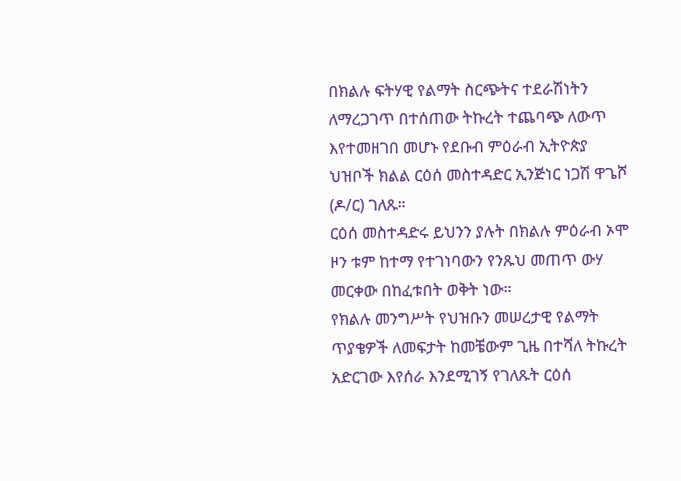በክልሉ ፍትሃዊ የልማት ስርጭትና ተደራሽነትን ለማረጋገጥ በተሰጠው ትኩረት ተጨባጭ ለውጥ እየተመዘገበ መሆኑ የደቡብ ምዕራብ ኢትዮጵያ ህዝቦች ክልል ርዕሰ መስተዳድር ኢንጅነር ነጋሽ ዋጌሾ (ዶ/ር) ገለጹ።
ርዕሰ መስተዳድሩ ይህንን ያሉት በክልሉ ምዕራብ ኦሞ ዞን ቱም ከተማ የተገነባውን የንጹህ መጠጥ ውሃ መርቀው በከፈቱበት ወቅት ነው።
የክልሉ መንግሥት የህዝቡን መሠረታዊ የልማት ጥያቄዎች ለመፍታት ከመቼውም ጊዜ በተሻለ ትኩረት አድርገው እየሰራ እንደሚገኝ የገለጹት ርዕሰ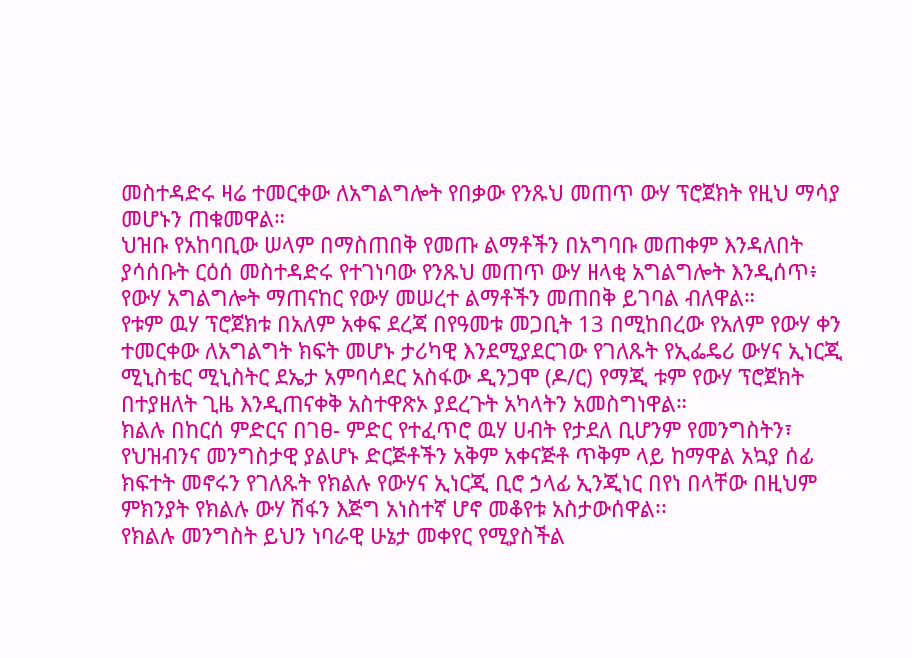መስተዳድሩ ዛሬ ተመርቀው ለአግልግሎት የበቃው የንጹህ መጠጥ ውሃ ፕሮጀክት የዚህ ማሳያ መሆኑን ጠቁመዋል።
ህዝቡ የአከባቢው ሠላም በማስጠበቅ የመጡ ልማቶችን በአግባቡ መጠቀም እንዳለበት ያሳሰቡት ርዕሰ መስተዳድሩ የተገነባው የንጹህ መጠጥ ውሃ ዘላቂ አግልግሎት እንዲሰጥ፥ የውሃ አግልግሎት ማጠናከር የውሃ መሠረተ ልማቶችን መጠበቅ ይገባል ብለዋል።
የቱም ዉሃ ፕሮጀክቱ በአለም አቀፍ ደረጃ በየዓመቱ መጋቢት 13 በሚከበረው የአለም የውሃ ቀን ተመርቀው ለአግልግት ክፍት መሆኑ ታሪካዊ እንደሚያደርገው የገለጹት የኢፌዴሪ ውሃና ኢነርጂ ሚኒስቴር ሚኒስትር ደኤታ አምባሳደር አስፋው ዲንጋሞ (ዶ/ር) የማጂ ቱም የውሃ ፕሮጀክት በተያዘለት ጊዜ እንዲጠናቀቅ አስተዋጽኦ ያደረጉት አካላትን አመስግነዋል።
ክልሉ በከርሰ ምድርና በገፀ- ምድር የተፈጥሮ ዉሃ ሀብት የታደለ ቢሆንም የመንግስትን፣ የህዝብንና መንግስታዊ ያልሆኑ ድርጅቶችን አቅም አቀናጅቶ ጥቅም ላይ ከማዋል አኳያ ሰፊ ክፍተት መኖሩን የገለጹት የክልሉ የውሃና ኢነርጂ ቢሮ ኃላፊ ኢንጂነር በየነ በላቸው በዚህም ምክንያት የክልሉ ውሃ ሽፋን እጅግ አነስተኛ ሆኖ መቆየቱ አስታውሰዋል፡፡
የክልሉ መንግስት ይህን ነባራዊ ሁኔታ መቀየር የሚያስችል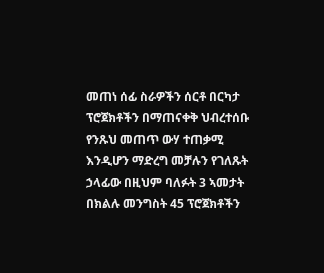መጠነ ሰፊ ስራዎችን ሰርቶ በርካታ ፕሮጀክቶችን በማጠናቀቅ ህብረተሰቡ የንጹህ መጠጥ ውሃ ተጠቃሚ እንዲሆን ማድረግ መቻሉን የገለጹት ኃላፊው በዚህም ባለፉት 3 ኣመታት በክልሉ መንግስት 45 ፕሮጀክቶችን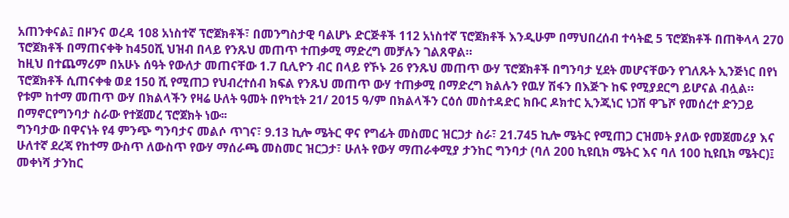አጠንቀናል፤ በዞንና ወረዳ 108 አነስተኛ ፕሮጀክቶች፣ በመንግስታዊ ባልሆኑ ድርጅቶች 112 አነስተኛ ፕሮጀክቶች እንዲሁም በማህበረሰብ ተሳትፎ 5 ፕሮጀክቶች በጠቅላላ 270 ፕሮጀክቶች በማጠናቀቅ ከ450ሺ ህዝብ በላይ የንጹህ መጠጥ ተጠቃሚ ማድረግ መቻሉን ገልጸዋል።
ከዚህ በተጨማሪም በአሁኑ ሰዓት የውለታ መጠናቸው 1.7 ቢሊዮን ብር በላይ የኾኑ 26 የንጹህ መጠጥ ውሃ ፕሮጀክቶች በግንባታ ሂደት መሆናቸውን የገለጹት ኢንጅነር በየነ ፕሮጀክቶች ሲጠናቀቁ ወደ 150 ሺ የሚጠጋ የህብረተሰብ ክፍል የንጹህ መጠጥ ውሃ ተጠቃሚ በማድረግ ክልሉን የዉሃ ሽፋን በእጅጉ ከፍ የሚያደርግ ይሆናል ብሏል።
የቱም ከተማ መጠጥ ውሃ በክልላችን የዛሬ ሁለት ዓመት በየካቲት 21/ 2015 ዓ/ም በክልላችን ርዕሰ መስተዳድር ክቡር ዶክተር ኢንጂነር ነጋሽ ዋጌሾ የመሰረተ ድንጋይ በማኖርየግንባታ ስራው የተጀመረ ፕሮጀክት ነው፡፡
ግንባታው በዋናነት የ4 ምንጭ ግንባታና መልሶ ጥገና፣ 9.13 ኪሎ ሜትር ዋና የግፊት መስመር ዝርጋታ ስራ፣ 21.745 ኪሎ ሜትር የሚጠጋ ርዝመት ያለው የመጀመሪያ እና ሁለተኛ ደረጃ የከተማ ውስጥ ለውስጥ የውሃ ማሰራጫ መስመር ዝርጋታ፣ ሁለት የውሃ ማጠራቀሚያ ታንከር ግንባታ (ባለ 200 ኪዩቢክ ሜትር እና ባለ 100 ኪዩቢክ ሜትር)፤ መቀነሻ ታንከር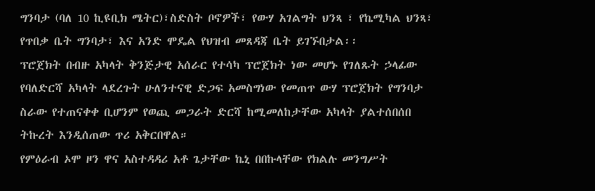ግንባታ (ባለ 10 ኪዩቢክ ሜትር)፣ስድስት ቦኖዎች፣ የውሃ አገልግት ህንጻ ፣ የኬሚካል ህንጻ፣ የጥበቃ ቤት ግንባታ፣ እና አንድ ሞዴል የህዝብ መጸዳጃ ቤት ይገኙበታል፡፡
ፕሮጀክት በብዙ አካላት ቅንጅታዊ አሰራር የተሳካ ፕሮጀክት ነው መሆኑ የገለጹት ኃላፊው የባለድርሻ አካላት ላደረጉት ሁለንተናዊ ድጋፍ አመስግነው የመጠጥ ውሃ ፕሮጀክት የግንባታ ስራው የተጠናቀቀ ቢሆንም የወጪ መጋራት ድርሻ ከሚመለከታቸው አካላት ያልተሰበሰበ ትኩረት እንዲሰጠው ጥሪ አቅርበዋል።
የምዕራብ ኦሞ ዞን ዋና አስተዳዳሪ አቶ ጌታቸው ኬኒ በበኩላቸው የክልሉ መንግሥት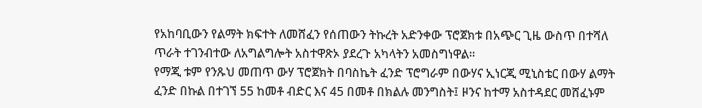የአከባቢውን የልማት ክፍተት ለመሸፈን የሰጠውን ትኩረት አድንቀው ፕሮጀክቱ በአጭር ጊዜ ውስጥ በተሻለ ጥራት ተገንብተው ለአግልግሎት አስተዋጽኦ ያደረጉ አካላትን አመስግነዋል።
የማጂ ቱም የንጹህ መጠጥ ውሃ ፕሮጀክት በባስኬት ፈንድ ፕሮግራም በውሃና ኢነርጂ ሚኒስቴር በውሃ ልማት ፈንድ በኩል በተገኘ 55 ከመቶ ብድር እና 45 በመቶ በክልሉ መንግስት፤ ዞንና ከተማ አስተዳደር መሸፈኑም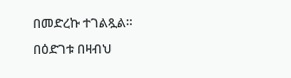በመድረኩ ተገልጿል።
በዕድገቱ በዛብህ